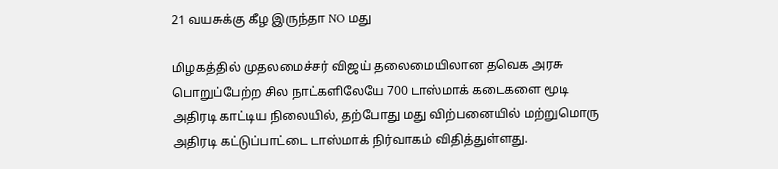21 வயசுக்கு கீழ இருந்தா NO மது

மிழகத்தில் முதலமைச்சர் விஜய் தலைமையிலான தவெக அரசு பொறுப்பேற்ற சில நாட்களிலேயே 700 டாஸ்மாக் கடைகளை மூடி அதிரடி காட்டிய நிலையில், தற்போது மது விற்பனையில் மற்றுமொரு அதிரடி கட்டுப்பாட்டை டாஸ்மாக் நிர்வாகம் விதித்துள்ளது.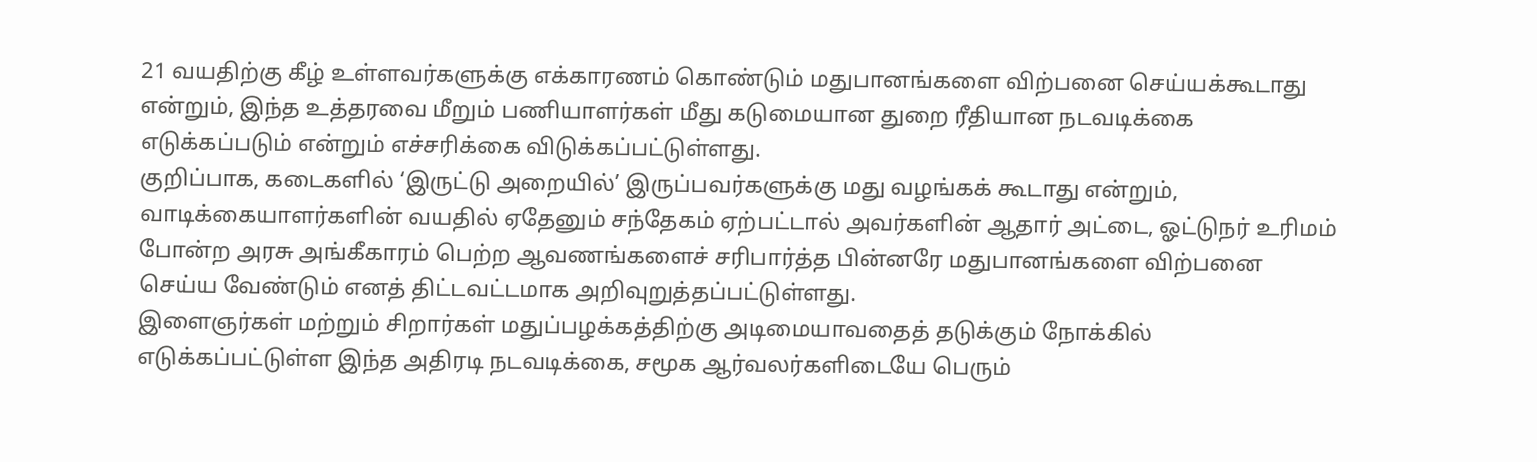21 வயதிற்கு கீழ் உள்ளவர்களுக்கு எக்காரணம் கொண்டும் மதுபானங்களை விற்பனை செய்யக்கூடாது என்றும், இந்த உத்தரவை மீறும் பணியாளர்கள் மீது கடுமையான துறை ரீதியான நடவடிக்கை எடுக்கப்படும் என்றும் எச்சரிக்கை விடுக்கப்பட்டுள்ளது.
குறிப்பாக, கடைகளில் ‘இருட்டு அறையில்’ இருப்பவர்களுக்கு மது வழங்கக் கூடாது என்றும், வாடிக்கையாளர்களின் வயதில் ஏதேனும் சந்தேகம் ஏற்பட்டால் அவர்களின் ஆதார் அட்டை, ஓட்டுநர் உரிமம் போன்ற அரசு அங்கீகாரம் பெற்ற ஆவணங்களைச் சரிபார்த்த பின்னரே மதுபானங்களை விற்பனை செய்ய வேண்டும் எனத் திட்டவட்டமாக அறிவுறுத்தப்பட்டுள்ளது.
இளைஞர்கள் மற்றும் சிறார்கள் மதுப்பழக்கத்திற்கு அடிமையாவதைத் தடுக்கும் நோக்கில் எடுக்கப்பட்டுள்ள இந்த அதிரடி நடவடிக்கை, சமூக ஆர்வலர்களிடையே பெரும்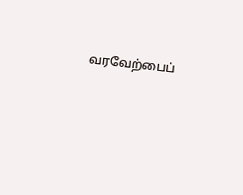வரவேற்பைப்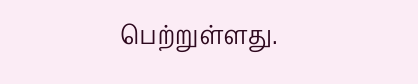பெற்றுள்ளது.